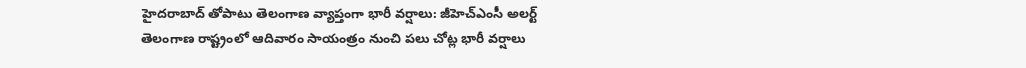హైదరాబాద్ తోపాటు తెలంగాణ వ్యాప్తంగా భారీ వర్షాలు: జీహెచ్ఎంసీ అలర్ట్
తెలంగాణ రాష్ట్రంలో ఆదివారం సాయంత్రం నుంచి పలు చోట్ల భారీ వర్షాలు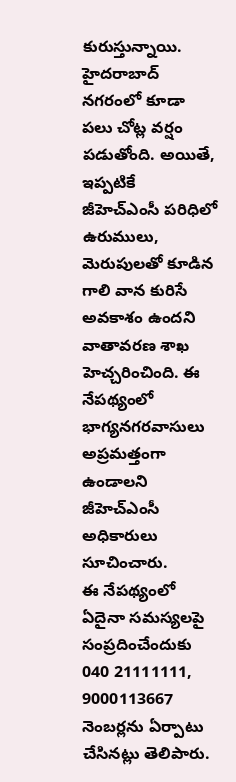కురుస్తున్నాయి. హైదరాబాద్ నగరంలో కూడా పలు చోట్ల వర్షం పడుతోంది. అయితే, ఇప్పటికే జీహెచ్ఎంసీ పరిధిలో ఉరుములు, మెరుపులతో కూడిన గాలి వాన కురిసే అవకాశం ఉందని వాతావరణ శాఖ హెచ్చరించింది. ఈ నేపథ్యంలో భాగ్యనగరవాసులు అప్రమత్తంగా ఉండాలని జీహెచ్ఎంసీ అధికారులు సూచించారు.
ఈ నేపథ్యంలో ఏదైనా సమస్యలపై సంప్రదించేందుకు 040 21111111, 9000113667 నెంబర్లను ఏర్పాటు చేసినట్లు తెలిపారు.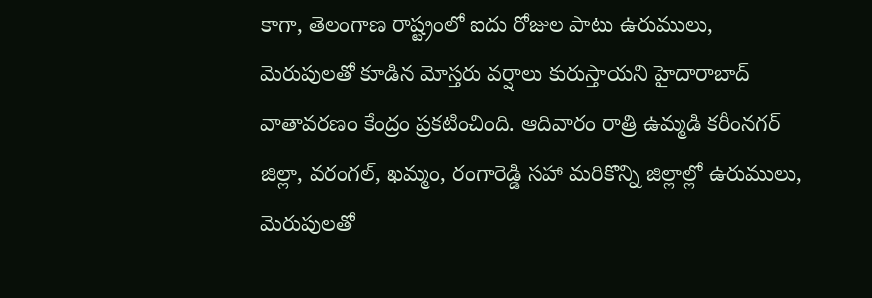కాగా, తెలంగాణ రాష్ట్రంలో ఐదు రోజుల పాటు ఉరుములు, మెరుపులతో కూడిన మోస్తరు వర్షాలు కురుస్తాయని హైదారాబాద్ వాతావరణం కేంద్రం ప్రకటించింది. ఆదివారం రాత్రి ఉమ్మడి కరీంనగర్ జిల్లా, వరంగల్, ఖమ్మం, రంగారెడ్డి సహా మరికొన్ని జిల్లాల్లో ఉరుములు, మెరుపులతో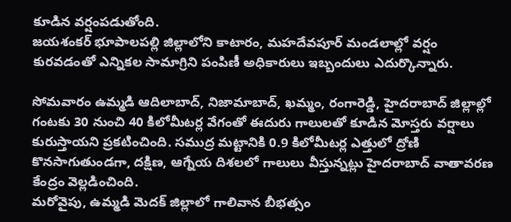కూడిన వర్షంపడుతోంది.
జయశంకర్ భూపాలపల్లి జిల్లాలోని కాటారం, మహదేవపూర్ మండలాల్లో వర్షం కురవడంతో ఎన్నికల సామాగ్రిని పంపిణీ అధికారులు ఇబ్బందులు ఎదుర్కొన్నారు.

సోమవారం ఉమ్మడి ఆదిలాబాద్, నిజామాబాద్, ఖమ్మం, రంగారెడ్డి, హైదరాబాద్ జిల్లాల్లో గంటకు 30 నుంచి 40 కిలోమీటర్ల వేగంతో ఈదురు గాలులతో కూడిన మోస్తరు వర్షాలు కురుస్తాయని ప్రకటించింది. సముద్ర మట్టానికి 0.9 కిలోమీటర్ల ఎత్తులో ద్రోణి కొనసాగుతుండగా, దక్షిణ, ఆగ్నేయ దిశలలో గాలులు వీస్తున్నట్లు హైదరాబాద్ వాతావరణ కేంద్రం వెల్లడించింది.
మరోవైపు, ఉమ్మడి మెదక్ జిల్లాలో గాలివాన బీభత్సం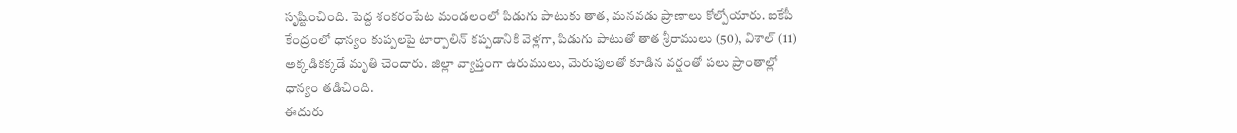సృష్టించింది. పెద్ద శంకరంపేట మండలంలో పిడుగు పాటుకు తాత, మనవడు ప్రాణాలు కోల్పోయారు. ఐకేపీ కేంద్రంలో ధాన్యం కుప్పలపై టార్పాలిన్ కప్పడానికి వెళ్లగా, పిడుగు పాటుతో తాత శ్రీరాములు (50), విశాల్ (11) అక్కడికక్కడే మృతి చెందారు. జిల్లా వ్యాప్తంగా ఉరుములు, మెరుపులతో కూడిన వర్షంతో పలు ప్రాంతాల్లో ధాన్యం తడిచింది.
ఈదురు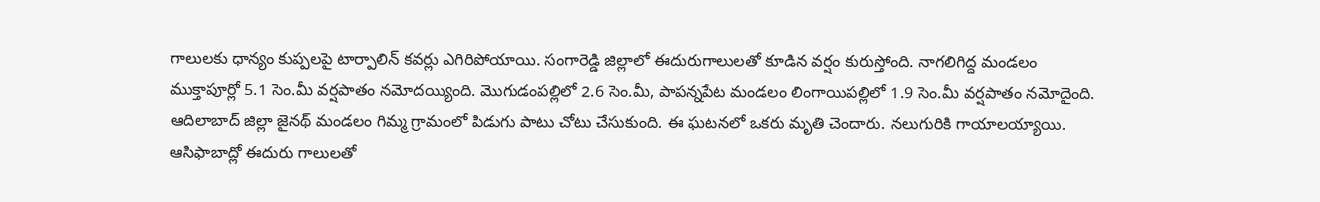గాలులకు ధాన్యం కుప్పలపై టార్పాలిన్ కవర్లు ఎగిరిపోయాయి. సంగారెడ్డి జిల్లాలో ఈదురుగాలులతో కూడిన వర్షం కురుస్తోంది. నాగలిగిద్ద మండలం ముక్తాపూర్లో 5.1 సెం.మీ వర్షపాతం నమోదయ్యింది. మొగుడంపల్లిలో 2.6 సెం.మీ, పాపన్నపేట మండలం లింగాయిపల్లిలో 1.9 సెం.మీ వర్షపాతం నమోదైంది. ఆదిలాబాద్ జిల్లా జైనథ్ మండలం గిమ్మ గ్రామంలో పిడుగు పాటు చోటు చేసుకుంది. ఈ ఘటనలో ఒకరు మృతి చెందారు. నలుగురికి గాయాలయ్యాయి.
ఆసిఫాబాద్లో ఈదురు గాలులతో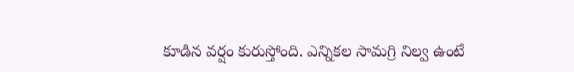కూడిన వర్షం కురుస్తోంది. ఎన్నికల సామగ్రి నిల్వ ఉంటే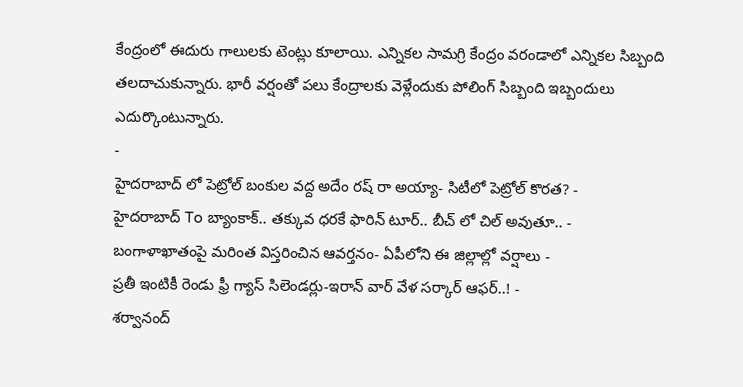కేంద్రంలో ఈదురు గాలులకు టెంట్లు కూలాయి. ఎన్నికల సామగ్రి కేంద్రం వరండాలో ఎన్నికల సిబ్బంది తలదాచుకున్నారు. భారీ వర్షంతో పలు కేంద్రాలకు వెళ్లేందుకు పోలింగ్ సిబ్బంది ఇబ్బందులు ఎదుర్కొంటున్నారు.
-
హైదరాబాద్ లో పెట్రోల్ బంకుల వద్ద అదేం రష్ రా అయ్యా- సిటీలో పెట్రోల్ కొరత? -
హైదరాబాద్ To బ్యాంకాక్.. తక్కువ ధరకే ఫారిన్ టూర్.. బీచ్ లో చిల్ అవుతూ.. -
బంగాళాఖాతంపై మరింత విస్తరించిన ఆవర్తనం- ఏపీలోని ఈ జిల్లాల్లో వర్షాలు -
ప్రతీ ఇంటికీ రెండు ఫ్రీ గ్యాస్ సిలెండర్లు-ఇరాన్ వార్ వేళ సర్కార్ ఆఫర్..! -
శర్వానంద్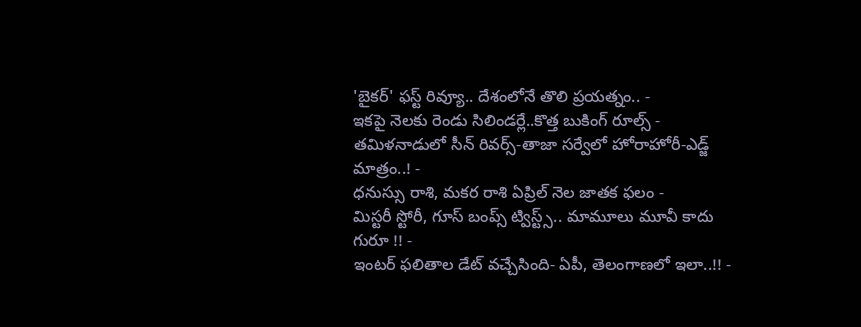'బైకర్' ఫస్ట్ రివ్యూ.. దేశంలోనే తొలి ప్రయత్నం.. -
ఇకపై నెలకు రెండు సిలిండర్లే..కొత్త బుకింగ్ రూల్స్ -
తమిళనాడులో సీన్ రివర్స్-తాజా సర్వేలో హోరాహోరీ-ఎడ్జ్ మాత్రం..! -
ధనుస్సు రాశి, మకర రాశి ఏప్రిల్ నెల జాతక ఫలం -
మిస్టరీ స్టోరీ, గూస్ బంప్స్ ట్విస్ట్స్.. మామూలు మూవీ కాదు గురూ !! -
ఇంటర్ ఫలితాల డేట్ వచ్చేసింది- ఏపీ, తెలంగాణలో ఇలా..!! -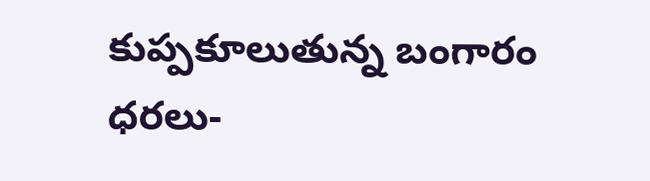కుప్పకూలుతున్న బంగారం ధరలు-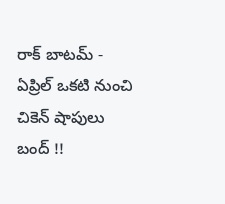రాక్ బాటమ్ -
ఏప్రిల్ ఒకటి నుంచి చికెన్ షాపులు బంద్ !!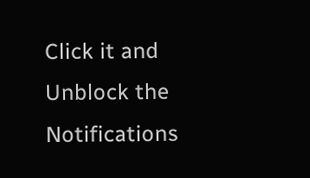Click it and Unblock the Notifications